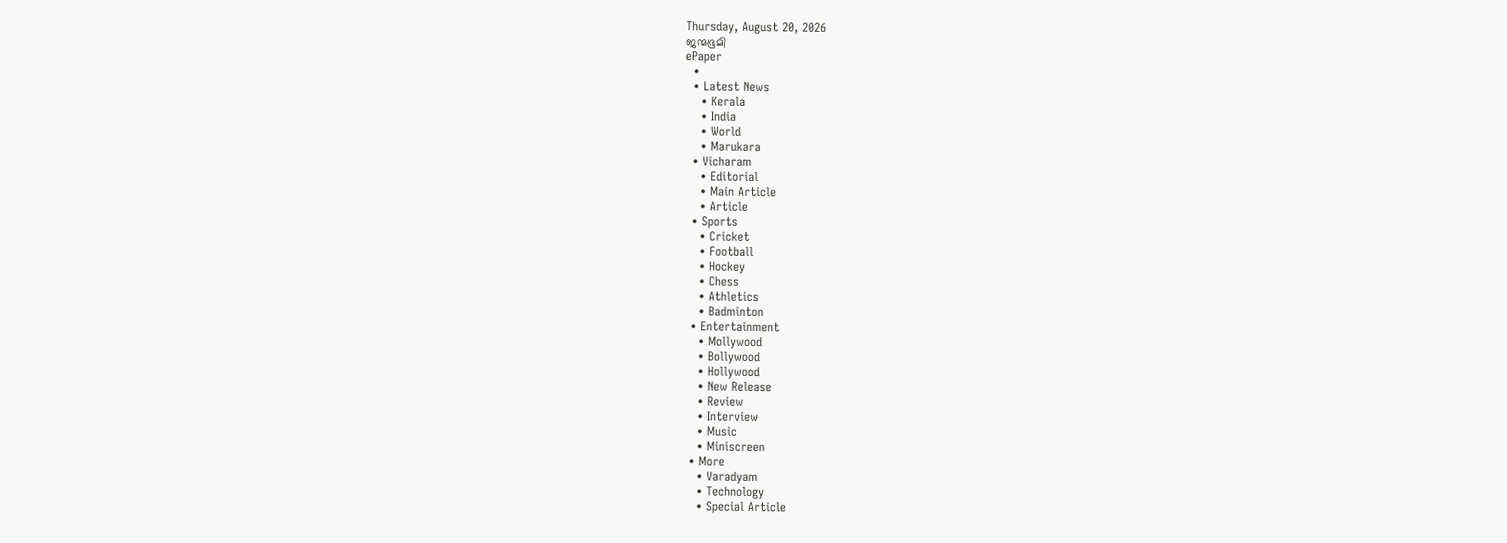Thursday, August 20, 2026
ജന്മഭൂമി
ePaper
  •
  • Latest News
    • Kerala
    • India
    • World
    • Marukara
  • Vicharam
    • Editorial
    • Main Article
    • Article
  • Sports
    • Cricket
    • Football
    • Hockey
    • Chess
    • Athletics
    • Badminton
  • Entertainment
    • Mollywood
    • Bollywood
    • Hollywood
    • New Release
    • Review
    • Interview
    • Music
    • Miniscreen
  • More
    • Varadyam
    • Technology
    • Special Article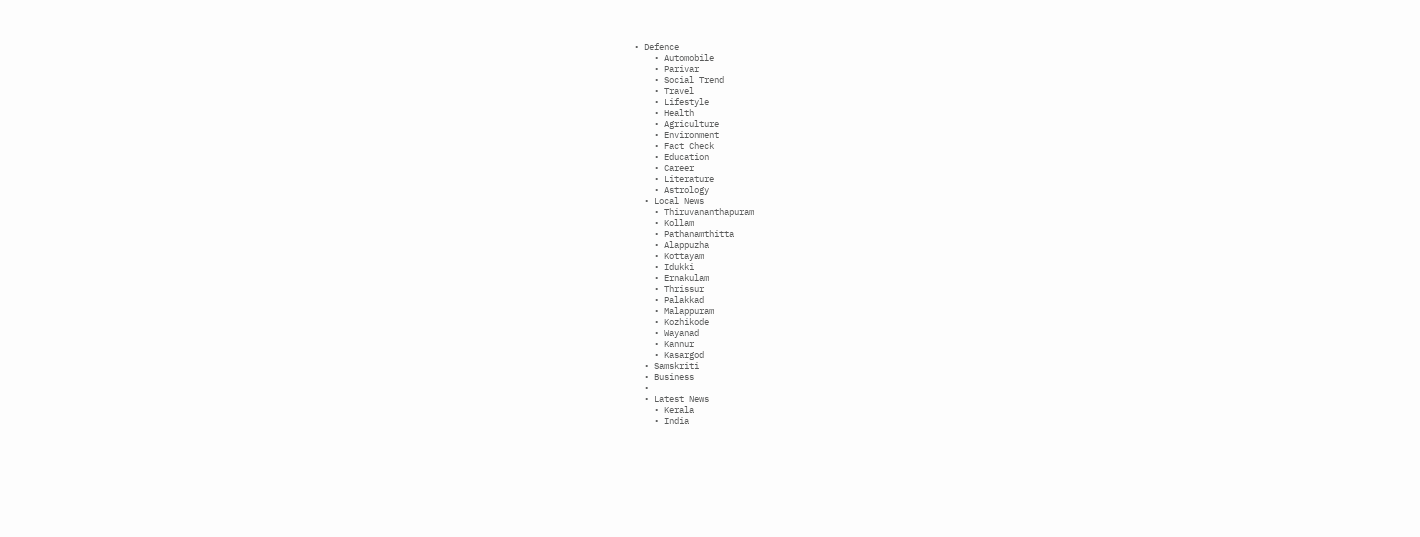• Defence
    • Automobile
    • Parivar
    • Social Trend
    • Travel
    • Lifestyle
    • Health
    • Agriculture
    • Environment
    • Fact Check
    • Education
    • Career
    • Literature
    • Astrology
  • Local News
    • Thiruvananthapuram
    • Kollam
    • Pathanamthitta
    • Alappuzha
    • Kottayam
    • Idukki
    • Ernakulam
    • Thrissur
    • Palakkad
    • Malappuram
    • Kozhikode
    • Wayanad
    • Kannur
    • Kasargod
  • Samskriti
  • Business
  •
  • Latest News
    • Kerala
    • India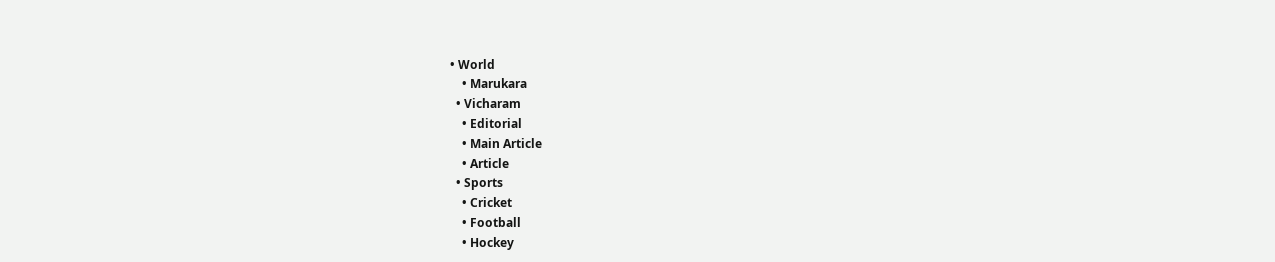• World
    • Marukara
  • Vicharam
    • Editorial
    • Main Article
    • Article
  • Sports
    • Cricket
    • Football
    • Hockey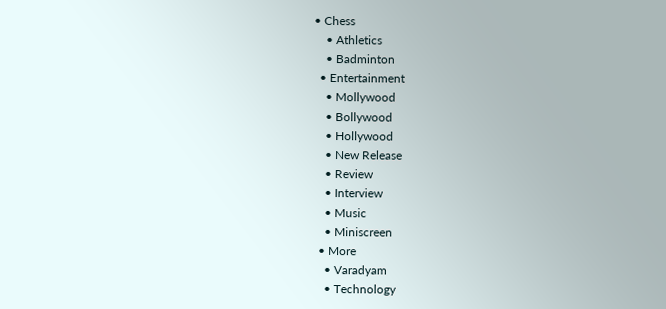• Chess
    • Athletics
    • Badminton
  • Entertainment
    • Mollywood
    • Bollywood
    • Hollywood
    • New Release
    • Review
    • Interview
    • Music
    • Miniscreen
  • More
    • Varadyam
    • Technology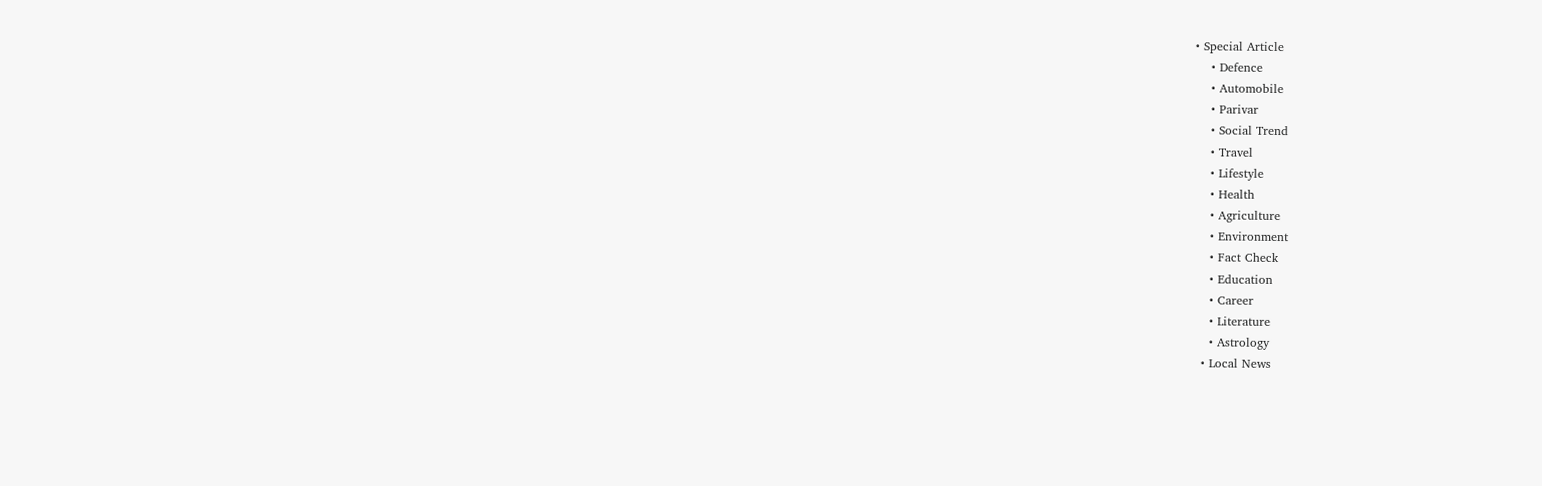• Special Article
    • Defence
    • Automobile
    • Parivar
    • Social Trend
    • Travel
    • Lifestyle
    • Health
    • Agriculture
    • Environment
    • Fact Check
    • Education
    • Career
    • Literature
    • Astrology
  • Local News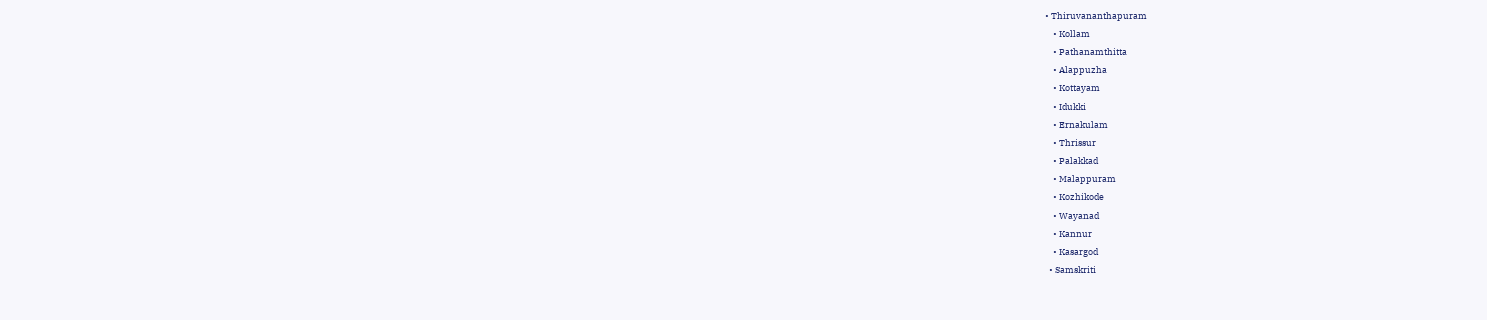• Thiruvananthapuram
    • Kollam
    • Pathanamthitta
    • Alappuzha
    • Kottayam
    • Idukki
    • Ernakulam
    • Thrissur
    • Palakkad
    • Malappuram
    • Kozhikode
    • Wayanad
    • Kannur
    • Kasargod
  • Samskriti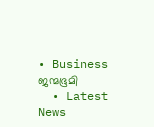• Business
ജന്മഭൂമി
  • Latest News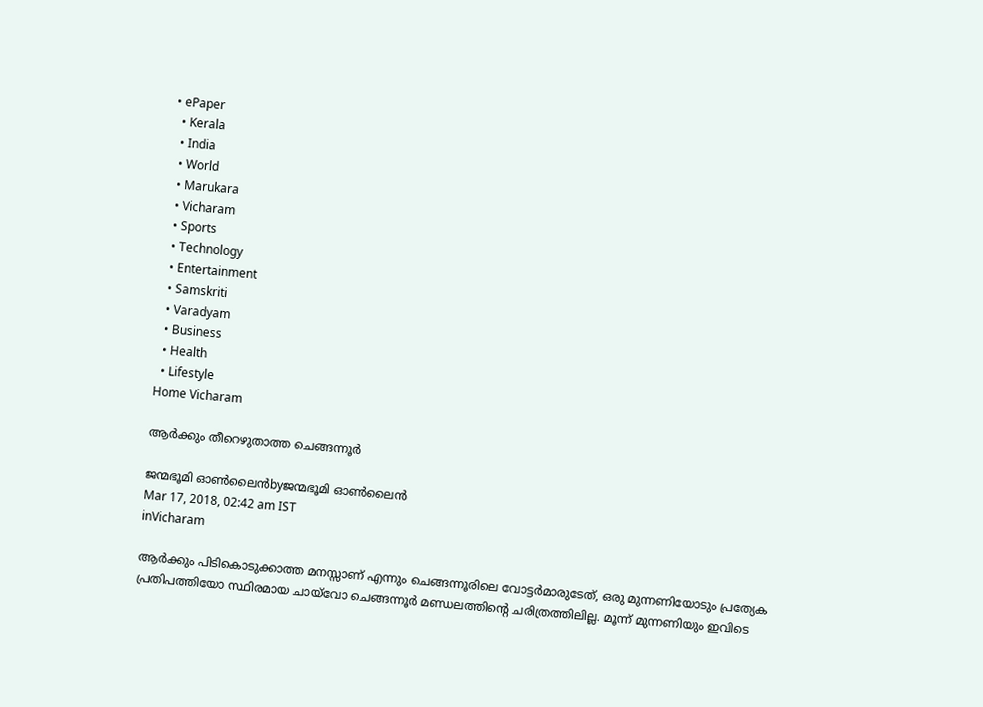• ePaper
  • Kerala
  • India
  • World
  • Marukara
  • Vicharam
  • Sports
  • Technology
  • Entertainment
  • Samskriti
  • Varadyam
  • Business
  • Health
  • Lifestyle
Home Vicharam

ആര്‍ക്കും തീറെഴുതാത്ത ചെങ്ങന്നൂര്‍

ജന്മഭൂമി ഓണ്‍ലൈന്‍byജന്മഭൂമി ഓണ്‍ലൈന്‍
Mar 17, 2018, 02:42 am IST
inVicharam

ആര്‍ക്കും പിടികൊടുക്കാത്ത മനസ്സാണ് എന്നും ചെങ്ങന്നൂരിലെ വോട്ടര്‍മാരുടേത്, ഒരു മുന്നണിയോടും പ്രത്യേക പ്രതിപത്തിയോ സ്ഥിരമായ ചായ്‌വോ ചെങ്ങന്നൂര്‍ മണ്ഡലത്തിന്റെ ചരിത്രത്തിലില്ല. മൂന്ന് മുന്നണിയും ഇവിടെ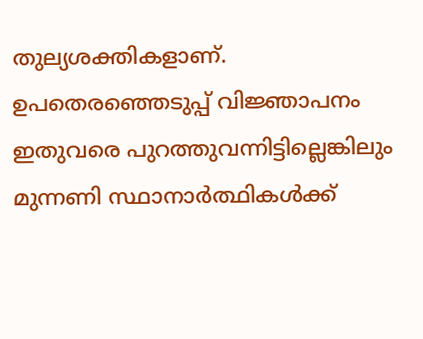തുല്യശക്തികളാണ്. ഉപതെരഞ്ഞെടുപ്പ് വിജ്ഞാപനം ഇതുവരെ പുറത്തുവന്നിട്ടില്ലെങ്കിലും മുന്നണി സ്ഥാനാര്‍ത്ഥികള്‍ക്ക്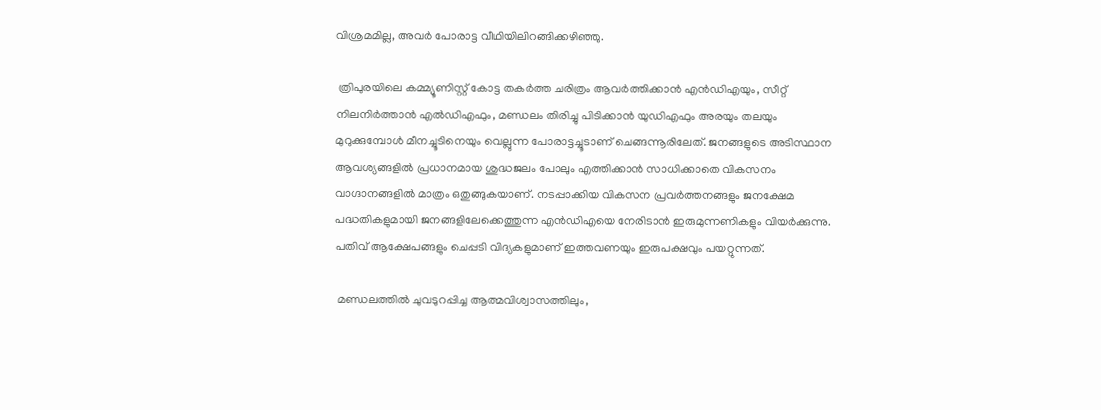വിശ്രമമില്ല, അവര്‍ പോരാട്ട വീഥിയിലിറങ്ങിക്കഴിഞ്ഞു.

 ത്രിപുരയിലെ കമ്മ്യൂണിസ്റ്റ് കോട്ട തകര്‍ത്ത ചരിത്രം ആവര്‍ത്തിക്കാന്‍ എന്‍ഡിഎയും, സീറ്റ് നിലനിര്‍ത്താന്‍ എല്‍ഡിഎഫും, മണ്ഡലം തിരിച്ചു പിടിക്കാന്‍ യുഡിഎഫും അരയും തലയും മുറുക്കുമ്പോള്‍ മീനച്ചൂടിനെയും വെല്ലുന്ന പോരാട്ടച്ചൂടാണ് ചെങ്ങന്നൂരിലേത്. ജനങ്ങളുടെ അടിസ്ഥാന ആവശ്യങ്ങളില്‍ പ്രധാനമായ ശുദ്ധജലം പോലും എത്തിക്കാന്‍ സാധിക്കാതെ വികസനം വാഗ്ദാനങ്ങളില്‍ മാത്രം ഒതുങ്ങുകയാണ്. നടപ്പാക്കിയ വികസന പ്രവര്‍ത്തനങ്ങളും ജനക്ഷേമ പദ്ധതികളുമായി ജനങ്ങളിലേക്കെത്തുന്ന എന്‍ഡിഎയെ നേരിടാന്‍ ഇരുമുന്നണികളും വിയര്‍ക്കുന്നു. പതിവ് ആക്ഷേപങ്ങളും ചെപ്പടി വിദ്യകളുമാണ് ഇത്തവണയും ഇരുപക്ഷവും പയറ്റുന്നത്.

 മണ്ഡലത്തില്‍ ചുവടുറപ്പിച്ച ആത്മവിശ്വാസത്തിലും,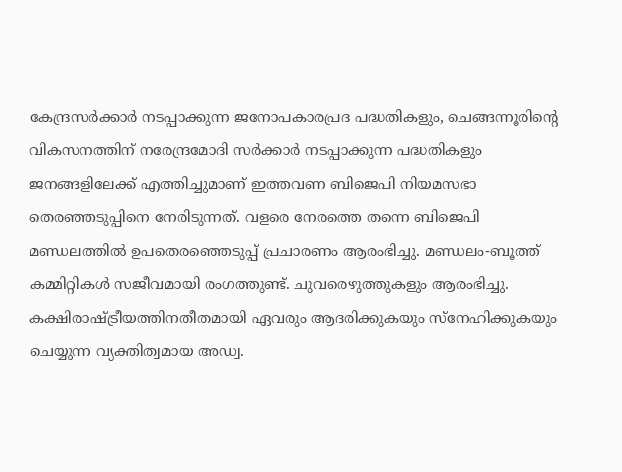കേന്ദ്രസര്‍ക്കാര്‍ നടപ്പാക്കുന്ന ജനോപകാരപ്രദ പദ്ധതികളും, ചെങ്ങന്നൂരിന്റെ വികസനത്തിന് നരേന്ദ്രമോദി സര്‍ക്കാര്‍ നടപ്പാക്കുന്ന പദ്ധതികളും ജനങ്ങളിലേക്ക് എത്തിച്ചുമാണ് ഇത്തവണ ബിജെപി നിയമസഭാ തെരഞ്ഞടുപ്പിനെ നേരിടുന്നത്. വളരെ നേരത്തെ തന്നെ ബിജെപി മണ്ഡലത്തില്‍ ഉപതെരഞ്ഞെടുപ്പ് പ്രചാരണം ആരംഭിച്ചു. മണ്ഡലം-ബൂത്ത് കമ്മിറ്റികള്‍ സജീവമായി രംഗത്തുണ്ട്. ചുവരെഴുത്തുകളും ആരംഭിച്ചു. കക്ഷിരാഷ്‌ട്രീയത്തിനതീതമായി ഏവരും ആദരിക്കുകയും സ്‌നേഹിക്കുകയും ചെയ്യുന്ന വ്യക്തിത്വമായ അഡ്വ.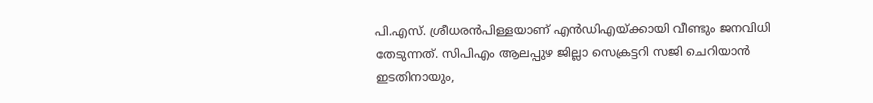പി.എസ്. ശ്രീധരന്‍പിള്ളയാണ് എന്‍ഡിഎയ്‌ക്കായി വീണ്ടും ജനവിധി തേടുന്നത്. സിപിഎം ആലപ്പുഴ ജില്ലാ സെക്രട്ടറി സജി ചെറിയാന്‍ ഇടതിനായും,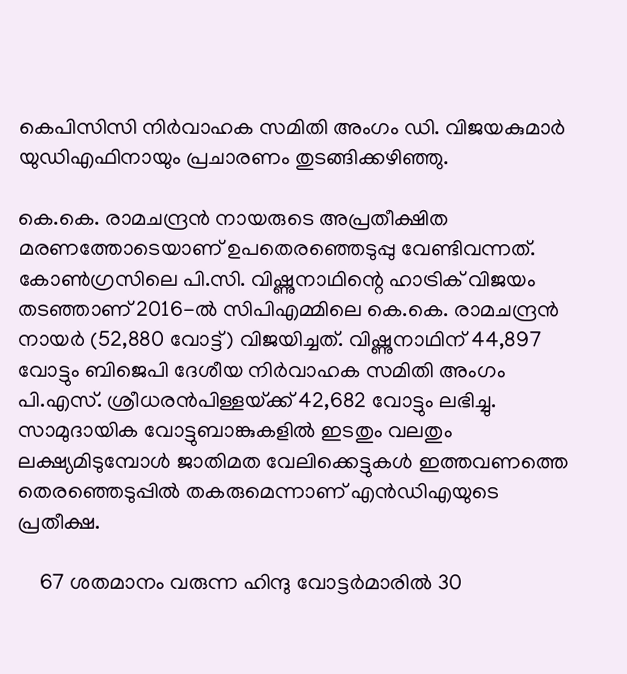കെപിസിസി നിര്‍വാഹക സമിതി അംഗം ഡി. വിജയകുമാര്‍ യുഡിഎഫിനായും പ്രചാരണം തുടങ്ങിക്കഴിഞ്ഞു.

കെ.കെ. രാമചന്ദ്രന്‍ നായരുടെ അപ്രതീക്ഷിത മരണത്തോടെയാണ് ഉപതെരഞ്ഞെടുപ്പു വേണ്ടിവന്നത്. കോണ്‍ഗ്രസിലെ പി.സി. വിഷ്ണുനാഥിന്റെ ഹാട്രിക് വിജയം തടഞ്ഞാണ് 2016-ല്‍ സിപിഎമ്മിലെ കെ.കെ. രാമചന്ദ്രന്‍ നായര്‍ (52,880 വോട്ട്) വിജയിച്ചത്. വിഷ്ണുനാഥിന് 44,897 വോട്ടും ബിജെപി ദേശീയ നിര്‍വാഹക സമിതി അംഗം പി.എസ്. ശ്രീധരന്‍പിള്ളയ്‌ക്ക് 42,682 വോട്ടും ലഭിച്ചു. സാമുദായിക വോട്ടുബാങ്കുകളില്‍ ഇടതും വലതും ലക്ഷ്യമിടുമ്പോള്‍ ജാതിമത വേലിക്കെട്ടുകള്‍ ഇത്തവണത്തെ തെരഞ്ഞെടുപ്പില്‍ തകരുമെന്നാണ് എന്‍ഡിഎയുടെ പ്രതീക്ഷ.

    67 ശതമാനം വരുന്ന ഹിന്ദു വോട്ടര്‍മാരില്‍ 30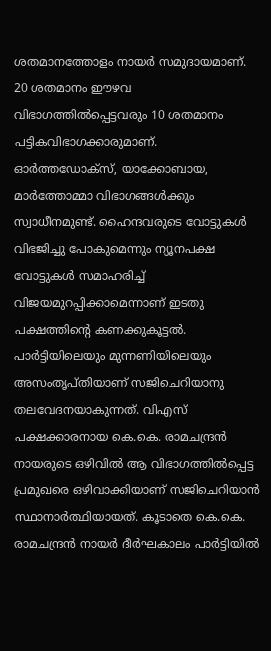ശതമാനത്തോളം നായര്‍ സമുദായമാണ്. 20 ശതമാനം ഈഴവ വിഭാഗത്തില്‍പ്പെട്ടവരും 10 ശതമാനം പട്ടികവിഭാഗക്കാരുമാണ്. ഓര്‍ത്തഡോക്‌സ്, യാക്കോബായ, മാര്‍ത്തോമ്മാ വിഭാഗങ്ങള്‍ക്കും സ്വാധീനമുണ്ട്. ഹൈന്ദവരുടെ വോട്ടുകള്‍ വിഭജിച്ചു പോകുമെന്നും ന്യൂനപക്ഷ വോട്ടുകള്‍ സമാഹരിച്ച് വിജയമുറപ്പിക്കാമെന്നാണ് ഇടതു പക്ഷത്തിന്റെ കണക്കുകൂട്ടല്‍. പാര്‍ട്ടിയിലെയും മുന്നണിയിലെയും അസംതൃപ്തിയാണ് സജിചെറിയാനു തലവേദനയാകുന്നത്. വിഎസ് പക്ഷക്കാരനായ കെ.കെ. രാമചന്ദ്രന്‍ നായരുടെ ഒഴിവില്‍ ആ വിഭാഗത്തില്‍പ്പെട്ട പ്രമുഖരെ ഒഴിവാക്കിയാണ് സജിചെറിയാന്‍ സ്ഥാനാര്‍ത്ഥിയായത്. കൂടാതെ കെ.കെ. രാമചന്ദ്രന്‍ നായര്‍ ദീര്‍ഘകാലം പാര്‍ട്ടിയില്‍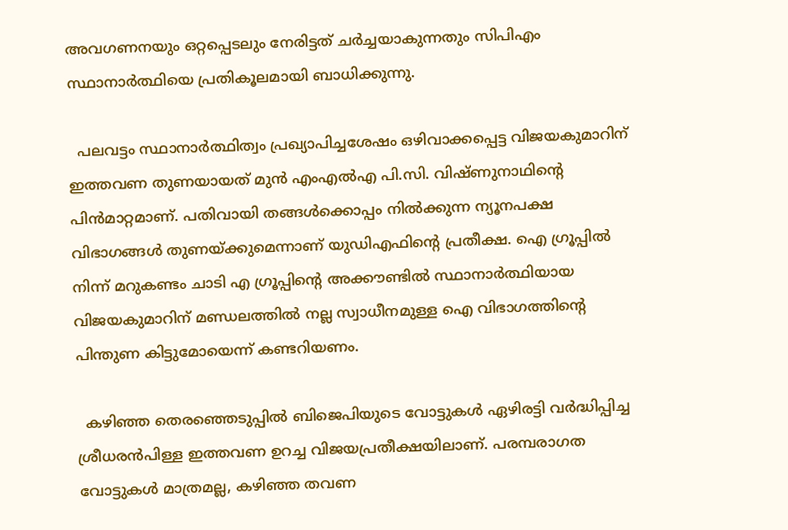അവഗണനയും ഒറ്റപ്പെടലും നേരിട്ടത് ചര്‍ച്ചയാകുന്നതും സിപിഎം സ്ഥാനാര്‍ത്ഥിയെ പ്രതികൂലമായി ബാധിക്കുന്നു.

  പലവട്ടം സ്ഥാനാര്‍ത്ഥിത്വം പ്രഖ്യാപിച്ചശേഷം ഒഴിവാക്കപ്പെട്ട വിജയകുമാറിന് ഇത്തവണ തുണയായത് മുന്‍ എംഎല്‍എ പി.സി. വിഷ്ണുനാഥിന്റെ പിന്‍മാറ്റമാണ്. പതിവായി തങ്ങള്‍ക്കൊപ്പം നില്‍ക്കുന്ന ന്യൂനപക്ഷ വിഭാഗങ്ങള്‍ തുണയ്‌ക്കുമെന്നാണ് യുഡിഎഫിന്റെ പ്രതീക്ഷ. ഐ ഗ്രൂപ്പില്‍ നിന്ന് മറുകണ്ടം ചാടി എ ഗ്രൂപ്പിന്റെ അക്കൗണ്ടില്‍ സ്ഥാനാര്‍ത്ഥിയായ വിജയകുമാറിന് മണ്ഡലത്തില്‍ നല്ല സ്വാധീനമുള്ള ഐ വിഭാഗത്തിന്റെ പിന്തുണ കിട്ടുമോയെന്ന് കണ്ടറിയണം.

  കഴിഞ്ഞ തെരഞ്ഞെടുപ്പില്‍ ബിജെപിയുടെ വോട്ടുകള്‍ ഏഴിരട്ടി വര്‍ദ്ധിപ്പിച്ച ശ്രീധരന്‍പിള്ള ഇത്തവണ ഉറച്ച വിജയപ്രതീക്ഷയിലാണ്. പരമ്പരാഗത വോട്ടുകള്‍ മാത്രമല്ല, കഴിഞ്ഞ തവണ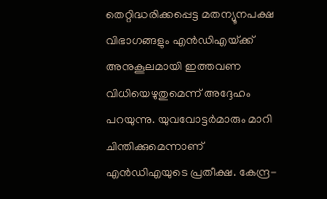തെറ്റിദ്ധരിക്കപ്പെട്ട മതന്യൂനപക്ഷ വിഭാഗങ്ങളും എന്‍ഡിഎയ്‌ക്ക് അനുകൂലമായി ഇത്തവണ വിധിയെഴുതുമെന്ന് അദ്ദേഹം പറയുന്നു. യുവവോട്ടര്‍മാരും മാറി ചിന്തിക്കുമെന്നാണ് എന്‍ഡിഎയുടെ പ്രതീക്ഷ. കേന്ദ്ര-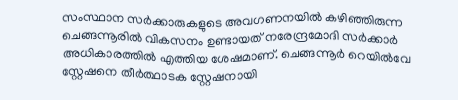സംസ്ഥാന സര്‍ക്കാരുകളുടെ അവഗണനയില്‍ കഴിഞ്ഞിരുന്ന ചെങ്ങന്നൂരില്‍ വികസനം ഉണ്ടായത് നരേന്ദ്രമോദി സര്‍ക്കാര്‍ അധികാരത്തില്‍ എത്തിയ ശേഷമാണ്. ചെങ്ങന്നൂര്‍ റെയില്‍വേ സ്റ്റേഷനെ തീര്‍ത്ഥാടക സ്റ്റേഷനായി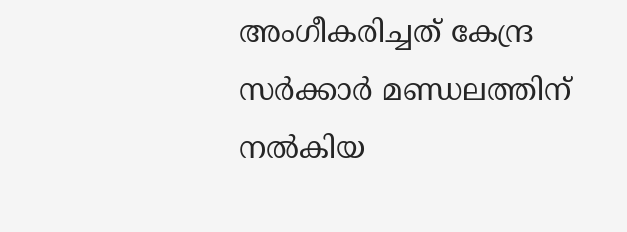അംഗീകരിച്ചത് കേന്ദ്ര സര്‍ക്കാര്‍ മണ്ഡലത്തിന് നല്‍കിയ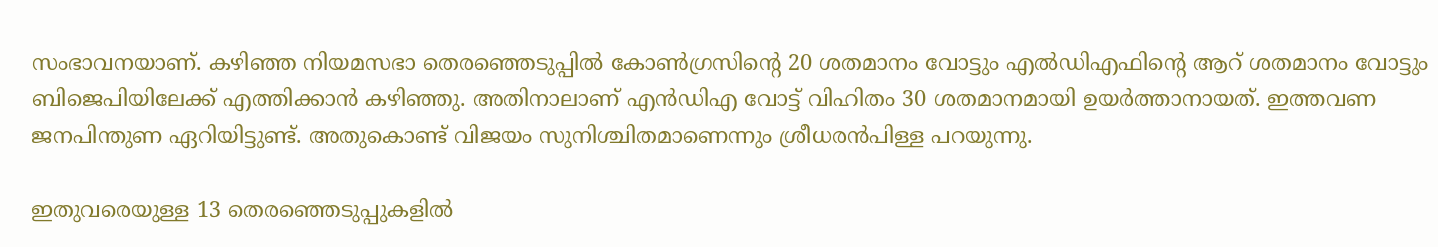സംഭാവനയാണ്. കഴിഞ്ഞ നിയമസഭാ തെരഞ്ഞെടുപ്പില്‍ കോണ്‍ഗ്രസിന്റെ 20 ശതമാനം വോട്ടും എല്‍ഡിഎഫിന്റെ ആറ് ശതമാനം വോട്ടും ബിജെപിയിലേക്ക് എത്തിക്കാന്‍ കഴിഞ്ഞു. അതിനാലാണ് എന്‍ഡിഎ വോട്ട് വിഹിതം 30 ശതമാനമായി ഉയര്‍ത്താനായത്. ഇത്തവണ ജനപിന്തുണ ഏറിയിട്ടുണ്ട്. അതുകൊണ്ട് വിജയം സുനിശ്ചിതമാണെന്നും ശ്രീധരന്‍പിള്ള പറയുന്നു.

ഇതുവരെയുള്ള 13 തെരഞ്ഞെടുപ്പുകളില്‍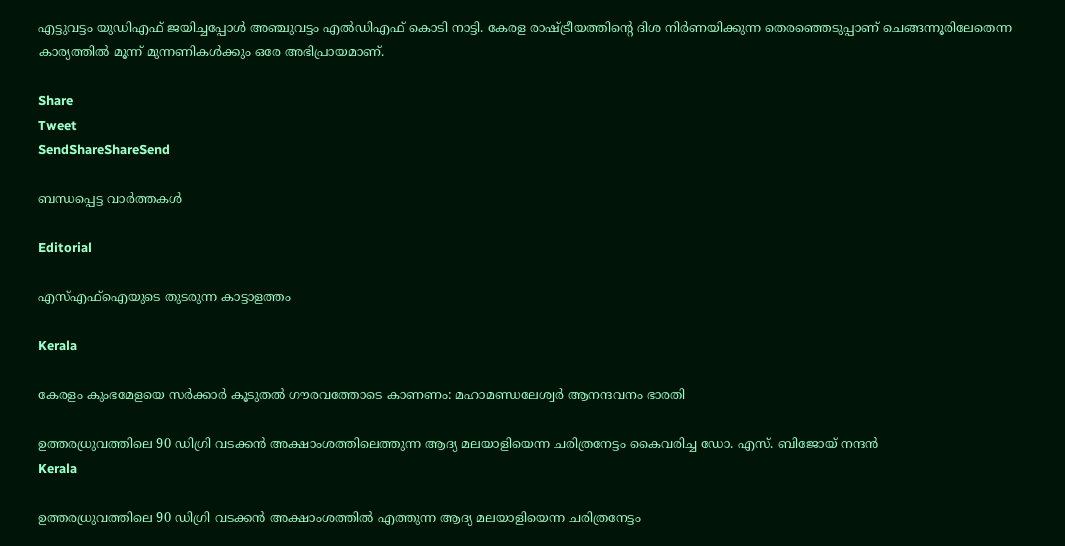എട്ടുവട്ടം യുഡിഎഫ് ജയിച്ചപ്പോള്‍ അഞ്ചുവട്ടം എല്‍ഡിഎഫ് കൊടി നാട്ടി. കേരള രാഷ്‌ട്രീയത്തിന്റെ ദിശ നിര്‍ണയിക്കുന്ന തെരഞ്ഞെടുപ്പാണ് ചെങ്ങന്നൂരിലേതെന്ന കാര്യത്തില്‍ മൂന്ന് മുന്നണികള്‍ക്കും ഒരേ അഭിപ്രായമാണ്.

Share
Tweet
SendShareShareSend

ബന്ധപ്പെട്ട വാര്‍ത്തകള്‍

Editorial

എസ്എഫ്‌ഐയുടെ തുടരുന്ന കാട്ടാളത്തം

Kerala

കേരളം കുംഭമേളയെ സര്‍ക്കാര്‍ കൂടുതല്‍ ഗൗരവത്തോടെ കാണണം: മഹാമണ്ഡലേശ്വര്‍ ആനന്ദവനം ഭാരതി

ഉത്തരധ്രുവത്തിലെ 90 ഡിഗ്രി വടക്കന്‍ അക്ഷാംശത്തിലെത്തുന്ന ആദ്യ മലയാളിയെന്ന ചരിത്രനേട്ടം കൈവരിച്ച ഡോ. എസ്. ബിജോയ് നന്ദന്‍
Kerala

ഉത്തരധ്രുവത്തിലെ 90 ഡിഗ്രി വടക്കന്‍ അക്ഷാംശത്തില്‍ എത്തുന്ന ആദ്യ മലയാളിയെന്ന ചരിത്രനേട്ടം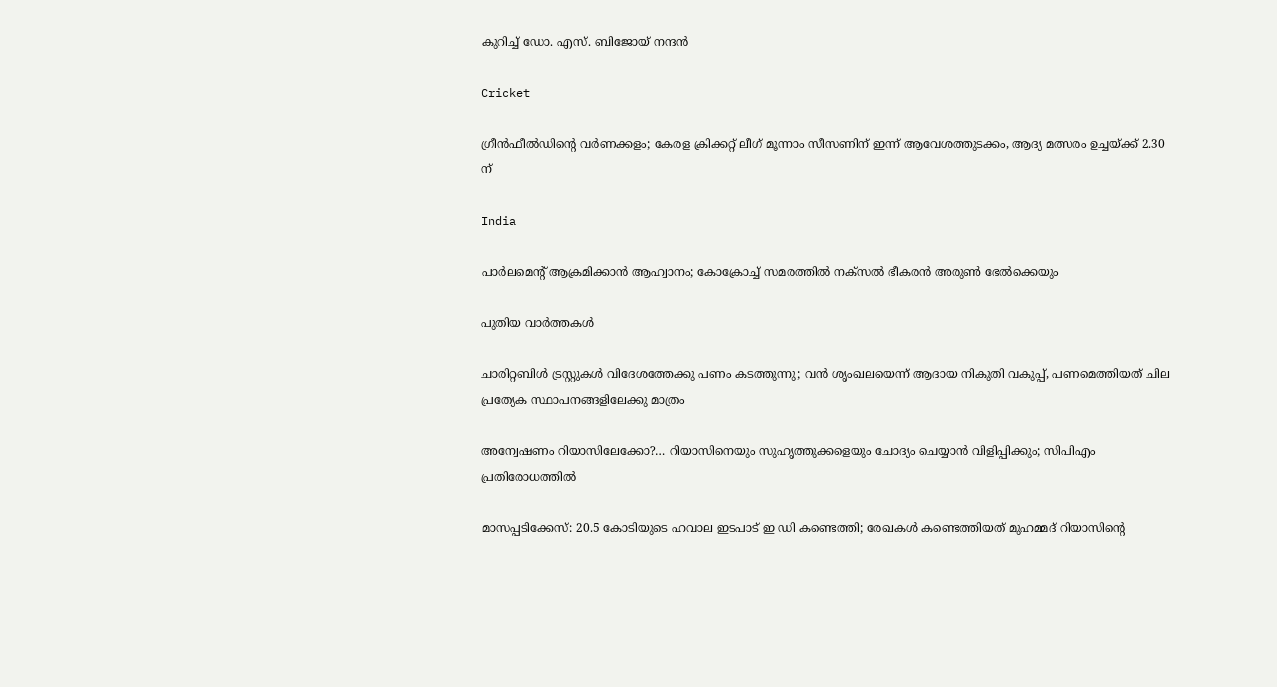കുറിച്ച്‌ ഡോ. എസ്. ബിജോയ് നന്ദന്‍

Cricket

ഗ്രീന്‍ഫീല്‍ഡിന്റെ വര്‍ണക്കളം; കേരള ക്രിക്കറ്റ് ലീഗ് മൂന്നാം സീസണിന് ഇന്ന് ആവേശത്തുടക്കം, ആദ്യ മത്സരം ഉച്ചയ്‌ക്ക് 2.30 ന്

India

പാര്‍ലമെന്റ് ആക്രമിക്കാന്‍ ആഹ്വാനം; കോക്രോച്ച് സമരത്തില്‍ നക്സല്‍ ഭീകരന്‍ അരുണ്‍ ഭേല്‍ക്കെയും

പുതിയ വാര്‍ത്തകള്‍

ചാരിറ്റബിള്‍ ട്രസ്റ്റുകള്‍ വിദേശത്തേക്കു പണം കടത്തുന്നു; വന്‍ ശൃംഖലയെന്ന് ആദായ നികുതി വകുപ്പ്, പണമെത്തിയത് ചില പ്രത്യേക സ്ഥാപനങ്ങളിലേക്കു മാത്രം

അന്വേഷണം റിയാസിലേക്കോ?… റിയാസിനെയും സുഹൃത്തുക്കളെയും ചോദ്യം ചെയ്യാന്‍ വിളിപ്പിക്കും; സിപിഎം പ്രതിരോധത്തില്‍

മാസപ്പടിക്കേസ്: 20.5 കോടിയുടെ ഹവാല ഇടപാട് ഇ ഡി കണ്ടെത്തി; രേഖകള്‍ കണ്ടെത്തിയത് മുഹമ്മദ് റിയാസിന്റെ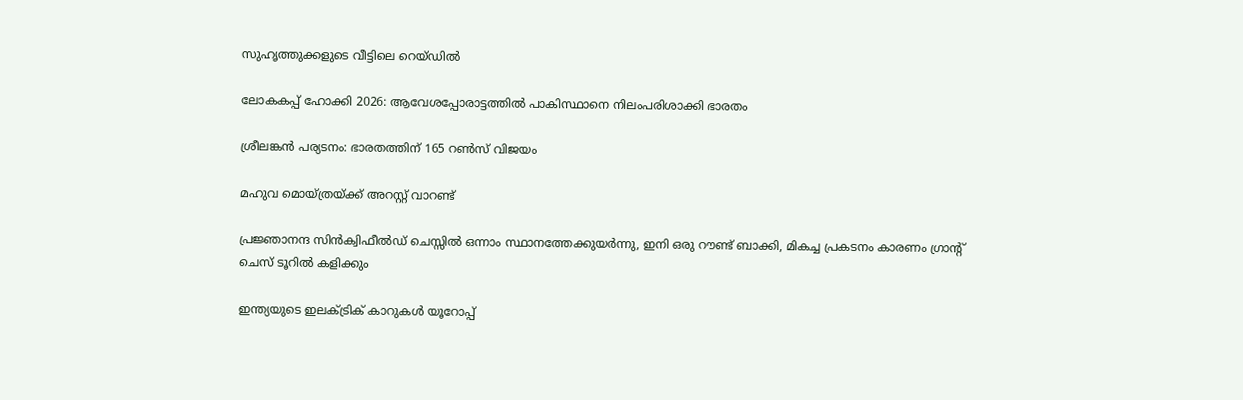സുഹൃത്തുക്കളുടെ വീട്ടിലെ റെയ്ഡില്‍

ലോകകപ്പ് ഹോക്കി 2026: ആവേശപ്പോരാട്ടത്തില്‍ പാകിസ്ഥാനെ നിലംപരിശാക്കി ഭാരതം

ശ്രീലങ്കന്‍ പര്യടനം: ഭാരതത്തിന് 165 റണ്‍സ് വിജയം

മഹുവ മൊയ്ത്രയ്‌ക്ക് അറസ്റ്റ് വാറണ്ട്

പ്രജ്ഞാനന്ദ സിന്‍ക്വിഫീല്‍ഡ് ചെസ്സില്‍ ഒന്നാം സ്ഥാനത്തേക്കുയര്‍ന്നു, ഇനി ഒരു റൗണ്ട് ബാക്കി, മികച്ച പ്രകടനം കാരണം ഗ്രാന്‍റ് ചെസ് ടൂറില്‍ കളിക്കും

ഇന്ത്യയുടെ ഇലക്ട്രിക് കാറുകള്‍ യൂറോപ്പ്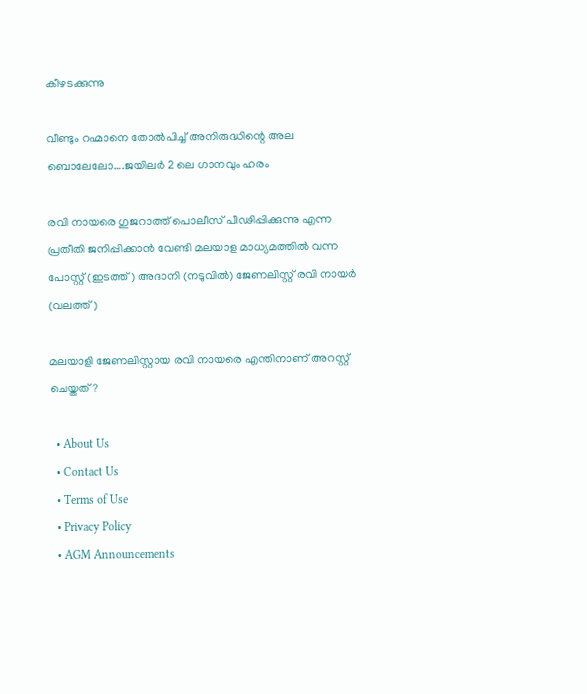കീഴടക്കുന്നു

വീണ്ടും റഹ്മാനെ തോല്‍പിച്ച് അനിരുദ്ധിന്റെ അല ബൊലേലോ….ജയിലര്‍ 2 ലെ ഗാനവും ഹരം

രവി നായരെ ഗുജറാത്ത് പൊലീസ് പീഢിപ്പിക്കുന്നു എന്ന പ്രതീതി ജനിപ്പിക്കാന്‍ വേണ്ടി മലയാള മാധ്യമത്തില്‍ വന്ന പോസ്റ്റ് (ഇടത്ത്) അദാനി (നടുവില്‍) ജേണലിസ്റ്റ് രവി നായര്‍ (വലത്ത്)

മലയാളി ജേണലിസ്റ്റായ രവി നായരെ എന്തിനാണ് അറസ്റ്റ് ചെയ്തത്?

  • About Us
  • Contact Us
  • Terms of Use
  • Privacy Policy
  • AGM Announcements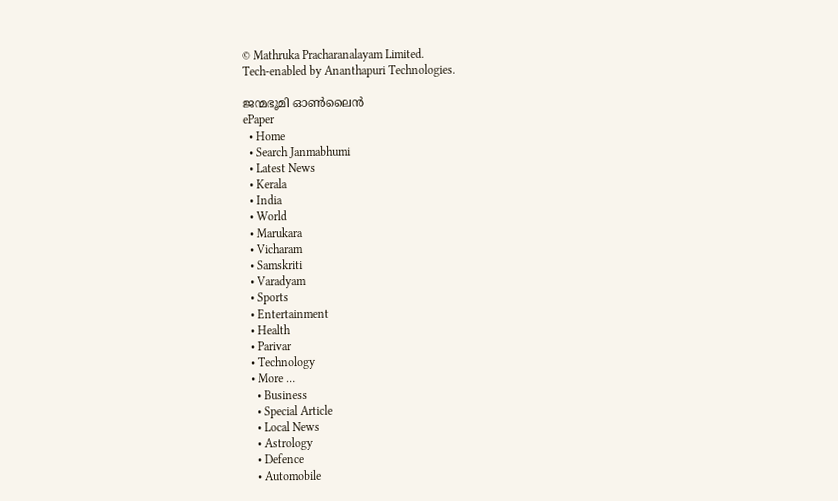© Mathruka Pracharanalayam Limited.
Tech-enabled by Ananthapuri Technologies.

ജന്മഭൂമി ഓണ്‍ലൈന്‍
ePaper
  • Home
  • Search Janmabhumi
  • Latest News
  • Kerala
  • India
  • World
  • Marukara
  • Vicharam
  • Samskriti
  • Varadyam
  • Sports
  • Entertainment
  • Health
  • Parivar
  • Technology
  • More …
    • Business
    • Special Article
    • Local News
    • Astrology
    • Defence
    • Automobile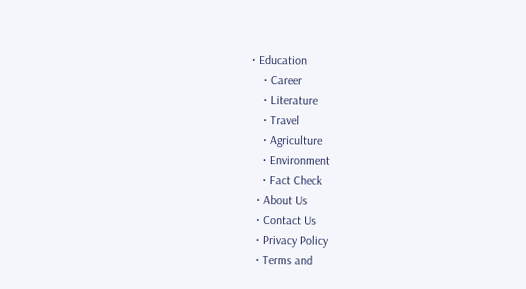• Education
    • Career
    • Literature
    • Travel
    • Agriculture
    • Environment
    • Fact Check
  • About Us
  • Contact Us
  • Privacy Policy
  • Terms and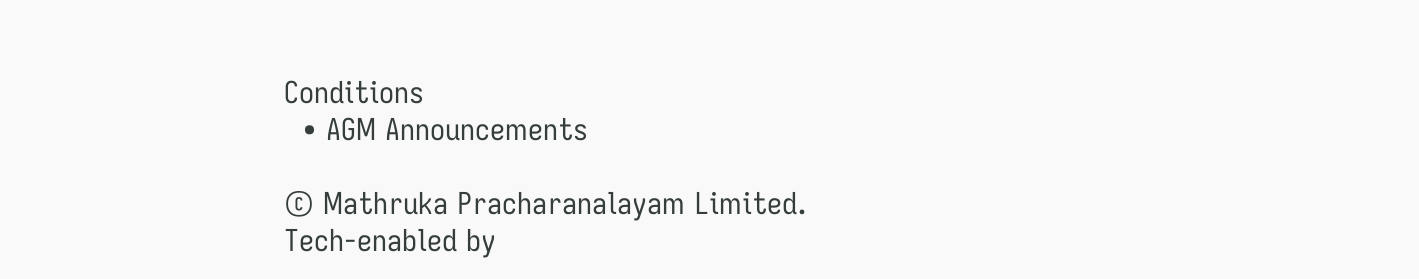Conditions
  • AGM Announcements

© Mathruka Pracharanalayam Limited.
Tech-enabled by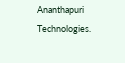Ananthapuri Technologies.